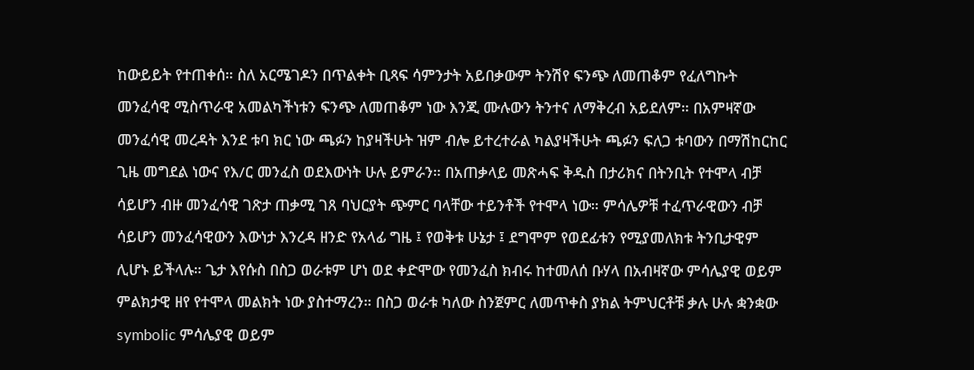ከውይይት የተጠቀሰ። ስለ አርሜገዶን በጥልቀት ቢጻፍ ሳምንታት አይበቃውም ትንሽየ ፍንጭ ለመጠቆም የፈለግኩት መንፈሳዊ ሚስጥራዊ አመልካችነቱን ፍንጭ ለመጠቆም ነው እንጂ ሙሉውን ትንተና ለማቅረብ አይደለም። በአምዛኛው መንፈሳዊ መረዳት እንደ ቱባ ክር ነው ጫፉን ከያዛችሁት ዝም ብሎ ይተረተራል ካልያዛችሁት ጫፉን ፍለጋ ቱባውን በማሽከርከር ጊዜ መግደል ነውና የእ/ር መንፈስ ወደእውነት ሁሉ ይምራን። በአጠቃላይ መጽሓፍ ቅዱስ በታሪክና በትንቢት የተሞላ ብቻ ሳይሆን ብዙ መንፈሳዊ ገጽታ ጠቃሚ ገጸ ባህርያት ጭምር ባላቸው ተይንቶች የተሞላ ነው። ምሳሌዎቹ ተፈጥራዊውን ብቻ ሳይሆን መንፈሳዊውን እውነታ እንረዳ ዘንድ የአላፊ ግዜ ፤ የወቅቱ ሁኔታ ፤ ደግሞም የወደፊቱን የሚያመለክቱ ትንቢታዊም ሊሆኑ ይችላሉ። ጌታ እየሱስ በስጋ ወራቱም ሆነ ወደ ቀድሞው የመንፈስ ክብሩ ከተመለሰ ቡሃላ በአብዛኛው ምሳሌያዊ ወይም ምልክታዊ ዘየ የተሞላ መልክት ነው ያስተማረን። በስጋ ወራቱ ካለው ስንጀምር ለመጥቀስ ያክል ትምህርቶቹ ቃሉ ሁሉ ቋንቋው symbolic ምሳሌያዊ ወይም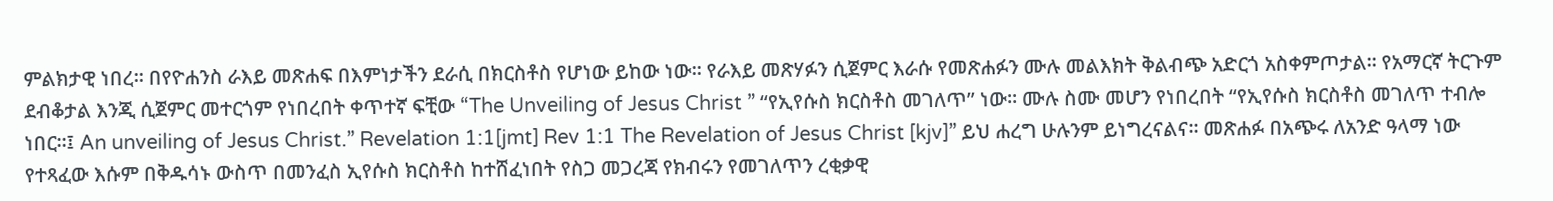ምልክታዊ ነበረ። በየዮሐንስ ራእይ መጽሐፍ በእምነታችን ደራሲ በክርስቶስ የሆነው ይከው ነው። የራእይ መጽሃፉን ሲጀምር እራሱ የመጽሐፉን ሙሉ መልእክት ቅልብጭ አድርጎ አስቀምጦታል። የአማርኛ ትርጉም ደብቆታል እንጂ ሲጀምር መተርጎም የነበረበት ቀጥተኛ ፍቺው “The Unveiling of Jesus Christ ” “የኢየሱስ ክርስቶስ መገለጥ” ነው። ሙሉ ስሙ መሆን የነበረበት “የኢየሱስ ክርስቶስ መገለጥ ተብሎ ነበር።፤ An unveiling of Jesus Christ.” Revelation 1:1[jmt] Rev 1:1 The Revelation of Jesus Christ [kjv]” ይህ ሐረግ ሁሉንም ይነግረናልና። መጽሐፉ በአጭሩ ለአንድ ዓላማ ነው የተጻፈው እሱም በቅዱሳኑ ውስጥ በመንፈስ ኢየሱስ ክርስቶስ ከተሸፈነበት የስጋ መጋረጃ የክብሩን የመገለጥን ረቂቃዊ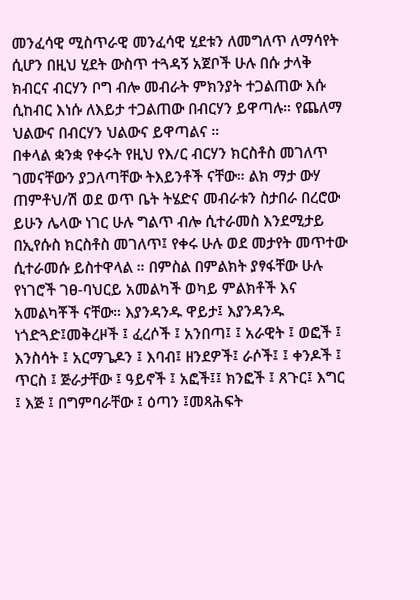መንፈሳዊ ሚስጥራዊ መንፈሳዊ ሂደቱን ለመግለጥ ለማሳየት ሲሆን በዚህ ሂደት ውስጥ ተጓዳኝ አጀቦች ሁሉ በሱ ታላቅ ክብርና ብርሃን ቦግ ብሎ መብራት ምክንያት ተጋልጠው እሱ ሲከብር እነሱ ለእይታ ተጋልጠው በብርሃን ይዋጣሉ። የጨለማ ህልውና በብርሃን ህልውና ይዋጣልና ።
በቀላል ቋንቋ የቀሩት የዚህ የእ/ር ብርሃን ክርስቶስ መገለጥ ገመናቸውን ያጋለጣቸው ትእይንቶች ናቸው። ልክ ማታ ውሃ ጠምቶህ/ሽ ወደ ወጥ ቤት ትሄድና መብራቱን ስታበራ በረሮው ይሁን ሌላው ነገር ሁሉ ግልጥ ብሎ ሲተራመስ እንደሚታይ በኢየሱስ ክርስቶስ መገለጥ፤ የቀሩ ሁሉ ወደ መታየት መጥተው ሲተራመሱ ይስተዋላል ። በምስል በምልክት ያፃፋቸው ሁሉ የነገሮች ገፀ-ባህርይ አመልካች ወካይ ምልክቶች እና አመልካቾች ናቸው። እያንዳንዱ ዋይታ፤ እያንዳንዱ ነጎድጓድ፤መቅረዞች ፤ ፈረሶች ፤ አንበጣ፤ ፤ አራዊት ፤ ወፎች ፤ እንስሳት ፤ አርማጌዶን ፤ እባብ፤ ዘንደዎች፤ ራሶች፤ ፤ ቀንዶች ፤ ጥርስ ፤ ጅራታቸው ፤ ዓይኖች ፤ አፎች፤፤ ክንፎች ፤ ጸጉር፤ እግር ፤ እጅ ፤ በግምባራቸው ፤ ዕጣን ፤መጻሕፍት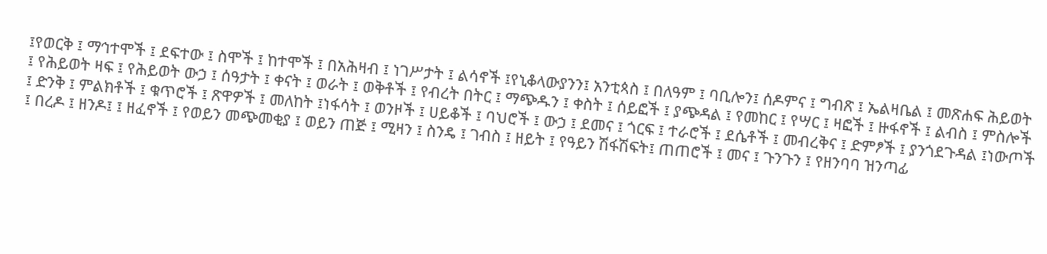፤የወርቅ ፤ ማኅተሞች ፤ ደፍተው ፤ ስሞች ፤ ከተሞች ፤ በአሕዛብ ፤ ነገሥታት ፤ ልሳኖች ፤የኒቆላውያንን፤ አንቲጳስ ፤ በለዓም ፤ ባቢሎን፤ ሰዶምና ፤ ግብጽ ፤ ኤልዛቤል ፤ መጽሐፍ ሕይወት ፤ የሕይወት ዛፍ ፤ የሕይወት ውኃ ፤ ሰዓታት ፤ ቀናት ፤ ወራት ፤ ወቅቶች ፤ የብረት በትር ፤ ማጭዱን ፤ ቀስት ፤ ሰይፎች ፤ ያጭዳል ፤ የመከር ፤ የሣር ፤ ዛፎች ፤ ዙፋኖች ፤ ልብስ ፤ ምስሎች ፤ ድንቅ ፤ ምልክቶች ፤ ቁጥሮች ፤ ጽዋዎች ፤ መለከት ፤ነፋሳት ፤ ወንዞች ፤ ሀይቆች ፤ ባህሮች ፤ ውኃ ፤ ደመና ፤ ጎርፍ ፤ ተራሮች ፤ ደሴቶች ፤ መብረቅና ፤ ድምፆች ፤ ያንጎደጉዳል ፤ነውጦች ፤ በረዶ ፤ ዘንዶ፤ ፤ ዘፈኖች ፤ የወይን መጭመቂያ ፤ ወይን ጠጅ ፤ ሚዛን ፤ ስንዴ ፤ ገብስ ፤ ዘይት ፤ የዓይን ሽፋሽፍት፤ ጠጠሮች ፤ መና ፤ ጉንጉን ፤ የዘንባባ ዝንጣፊ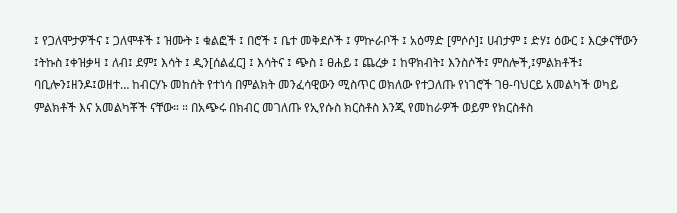፤ የጋለሞታዎችና ፤ ጋለሞቶች ፤ ዝሙት ፤ ቁልፎች ፤ በሮች ፤ ቤተ መቅደሶች ፤ ምኵራቦች ፤ አዕማድ [ምሶሶ]፤ ሀብታም ፤ ድሃ፤ ዕውር ፤ እርቃናቸውን ፤ትኩስ ፤ቀዝቃዛ ፤ ለብ፤ ደም፤ እሳት ፤ ዲን[ሰልፈር] ፤ እሳትና ፤ ጭስ ፤ ፀሐይ ፤ ጨረቃ ፤ ከዋክብት፤ እንስሶች፤ ምስሎች,፤ምልክቶች፤ ባቢሎን፤ዘንዶ፤ወዘተ… ከብርሃኑ መከሰት የተነሳ በምልክት መንፈሳዊውን ሚስጥር ወክለው የተጋለጡ የነገሮች ገፀ-ባህርይ አመልካች ወካይ ምልክቶች እና አመልካቾች ናቸው። ። በአጭሩ በክብር መገለጡ የኢየሱስ ክርስቶስ እንጂ የመከራዎች ወይም የክርስቶስ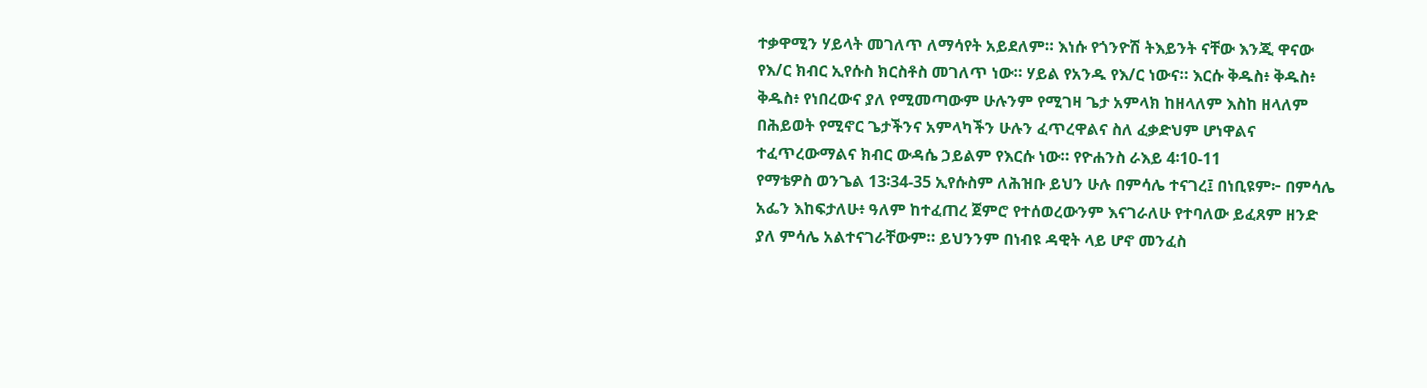ተቃዋሚን ሃይላት መገለጥ ለማሳየት አይደለም። እነሱ የጎንዮሽ ትእይንት ናቸው እንጂ ዋናው የእ/ር ክብር ኢየሱስ ክርስቶስ መገለጥ ነው። ሃይል የአንዱ የእ/ር ነውና። እርሱ ቅዱስ፥ ቅዱስ፥ ቅዱስ፥ የነበረውና ያለ የሚመጣውም ሁሉንም የሚገዛ ጌታ አምላክ ከዘላለም እስከ ዘላለም በሕይወት የሚኖር ጌታችንና አምላካችን ሁሉን ፈጥረዋልና ስለ ፈቃድህም ሆነዋልና ተፈጥረውማልና ክብር ውዳሴ ኃይልም የእርሱ ነው። የዮሐንስ ራእይ 4፡10-11
የማቴዎስ ወንጌል 13፡34-35 ኢየሱስም ለሕዝቡ ይህን ሁሉ በምሳሌ ተናገረ፤ በነቢዩም፦ በምሳሌ አፌን እከፍታለሁ፥ ዓለም ከተፈጠረ ጀምሮ የተሰወረውንም እናገራለሁ የተባለው ይፈጸም ዘንድ ያለ ምሳሌ አልተናገራቸውም። ይህንንም በነብዩ ዳዊት ላይ ሆኖ መንፈስ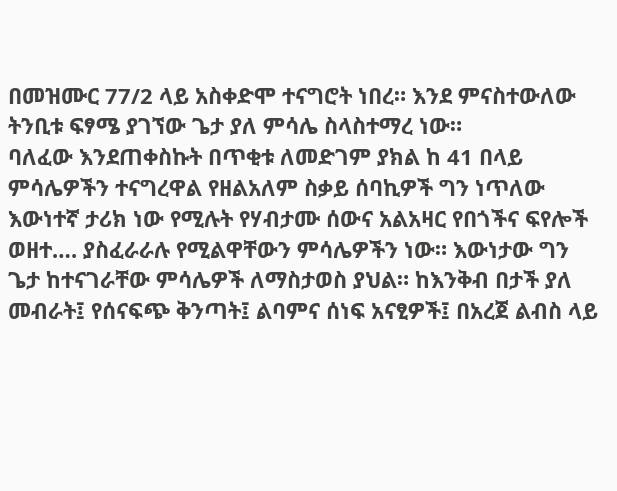በመዝሙር 77/2 ላይ አስቀድሞ ተናግሮት ነበረ። እንደ ምናስተውለው ትንቢቱ ፍፃሜ ያገኘው ጌታ ያለ ምሳሌ ስላስተማረ ነው።
ባለፈው እንደጠቀስኩት በጥቂቱ ለመድገም ያክል ከ 41 በላይ ምሳሌዎችን ተናግረዋል የዘልአለም ስቃይ ሰባኪዎች ግን ነጥለው እውነተኛ ታሪክ ነው የሚሉት የሃብታሙ ሰውና አልአዛር የበጎችና ፍየሎች ወዘተ…. ያስፈራራሉ የሚልዋቸውን ምሳሌዎችን ነው። እውነታው ግን ጌታ ከተናገራቸው ምሳሌዎች ለማስታወስ ያህል። ከእንቅብ በታች ያለ መብራት፤ የሰናፍጭ ቅንጣት፤ ልባምና ሰነፍ አናፂዎች፤ በአረጀ ልብስ ላይ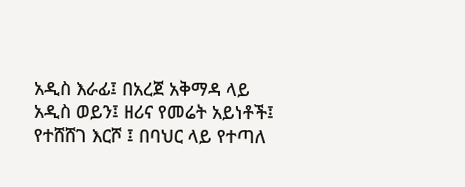አዲስ እራፊ፤ በአረጀ አቅማዳ ላይ አዲስ ወይን፤ ዘሪና የመሬት አይነቶች፤ የተሸሸገ እርሾ ፤ በባህር ላይ የተጣለ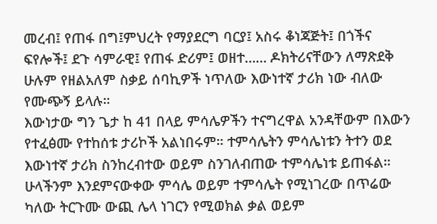መረብ፤ የጠፋ በግ፤ምህረት የማያደርግ ባርያ፤ አስሩ ቆነጃጅት፤ በጎችና ፍየሎች፤ ደጉ ሳምራዊ፤ የጠፋ ድሪም፤ ወዘተ…… ዶክትሪናቸውን ለማጽደቅ ሁሉም የዘልአለም ስቃይ ሰባኪዎች ነጥለው እውነተኛ ታሪክ ነው ብለው የሙጭኝ ይላሉ።
እውነታው ግን ጌታ ከ 41 በላይ ምሳሌዎችን ተናግረዋል አንዳቸውም በእውን የተፈፅሙ የተከሰቱ ታሪኮች አልነበሩም። ተምሳሌትን ምሳሌነቱን ትተን ወደ እውነተኛ ታሪክ ስንከረብተው ወይም ስንገለብጠው ተምሳሌነቱ ይጠፋል።
ሁላችንም እንደምናውቀው ምሳሌ ወይም ተምሳሌት የሚነገረው በጥሬው ካለው ትርጉሙ ውጪ ሌላ ነገርን የሚወክል ቃል ወይም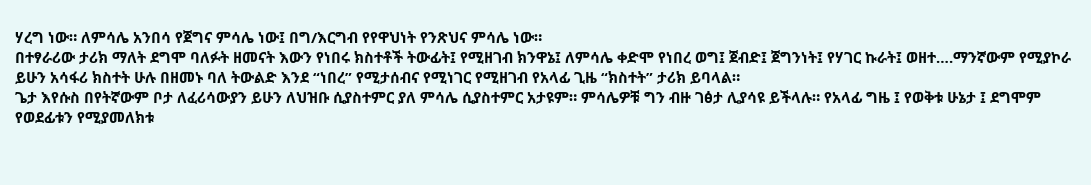ሃረግ ነው። ለምሳሌ አንበሳ የጀግና ምሳሌ ነው፤ በግ/እርግብ የየዋህነት የንጽህና ምሳሌ ነው።
በተፃራሪው ታሪክ ማለት ደግሞ ባለፉት ዘመናት እውን የነበሩ ክስተቶች ትውፊት፤ የሚዘገብ ክንዋኔ፤ ለምሳሌ ቀድሞ የነበረ ወግ፤ ጀብድ፤ ጀግንነት፤ የሃገር ኩራት፤ ወዘተ….ማንኛውም የሚያኮራ ይሁን አሳፋሪ ክስተት ሁሉ በዘመኑ ባለ ትውልድ እንደ “ነበረ” የሚታሰብና የሚነገር የሚዘገብ የአላፊ ጊዜ “ክስተት” ታሪክ ይባላል።
ጌታ እየሱስ በየትኛውም ቦታ ለፈሪሳውያን ይሁን ለህዝቡ ሲያስተምር ያለ ምሳሌ ሲያስተምር አታዩም። ምሳሌዎቹ ግን ብዙ ገፅታ ሊያሳዩ ይችላሉ። የአላፊ ግዜ ፤ የወቅቱ ሁኔታ ፤ ደግሞም የወደፊቱን የሚያመለክቱ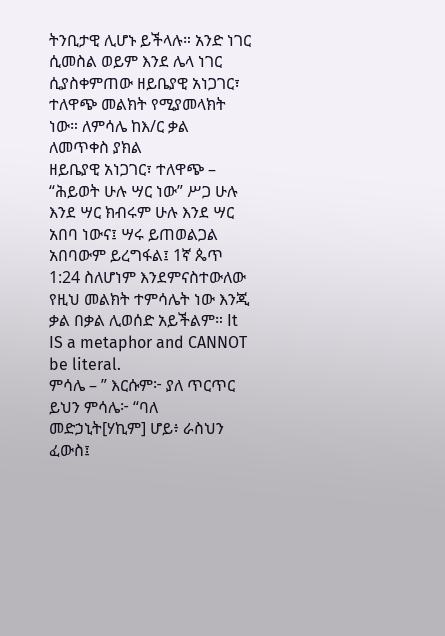ትንቢታዊ ሊሆኑ ይችላሉ። አንድ ነገር ሲመስል ወይም እንደ ሌላ ነገር ሲያስቀምጠው ዘይቤያዊ አነጋገር፣ ተለዋጭ መልክት የሚያመላክት ነው። ለምሳሌ ከእ/ር ቃል ለመጥቀስ ያክል
ዘይቤያዊ አነጋገር፣ ተለዋጭ – “ሕይወት ሁሉ ሣር ነው” ሥጋ ሁሉ እንደ ሣር ክብሩም ሁሉ እንደ ሣር አበባ ነውና፤ ሣሩ ይጠወልጋል አበባውም ይረግፋል፤ 1ኛ ጴጥ 1:24 ስለሆነም እንደምናስተውለው የዚህ መልክት ተምሳሌት ነው እንጂ ቃል በቃል ሊወሰድ አይችልም። It IS a metaphor and CANNOT be literal.
ምሳሌ – ” እርሱም፦ ያለ ጥርጥር ይህን ምሳሌ፦ “ባለ መድኃኒት[ሃኪም] ሆይ፥ ራስህን ፈውስ፤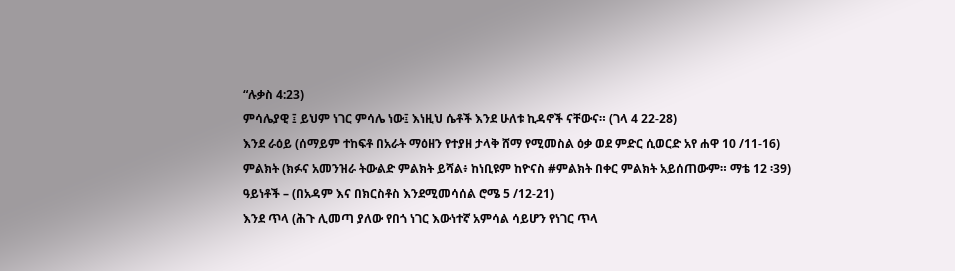“ሉቃስ 4:23)
ምሳሌያዊ ፤ ይህም ነገር ምሳሌ ነው፤ እነዚህ ሴቶች እንደ ሁለቱ ኪዳኖች ናቸውና። (ገላ 4 22-28)
እንደ ራዕይ (ሰማይም ተከፍቶ በአራት ማዕዘን የተያዘ ታላቅ ሸማ የሚመስል ዕቃ ወደ ምድር ሲወርድ አየ ሐዋ 10 /11-16)
ምልክት (ክፉና አመንዝራ ትውልድ ምልክት ይሻል፥ ከነቢዩም ከዮናስ #ምልክት በቀር ምልክት አይሰጠውም። ማቴ 12 ፡39)
ዓይነቶች – (በአዳም እና በክርስቶስ እንደሚመሳሰል ሮሜ 5 /12-21)
እንደ ጥላ (ሕጉ ሊመጣ ያለው የበጎ ነገር እውነተኛ አምሳል ሳይሆን የነገር ጥላ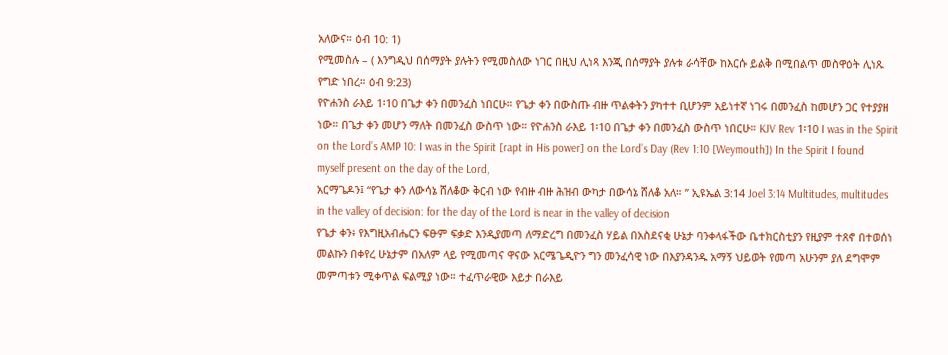አለውና። ዕብ 10: 1)
የሚመስሉ – ( እንግዲህ በሰማያት ያሉትን የሚመስለው ነገር በዚህ ሊነጻ እንጂ በሰማያት ያሉቱ ራሳቸው ከእርሱ ይልቅ በሚበልጥ መስዋዕት ሊነጹ የግድ ነበረ። ዕብ 9:23)
የዮሐንስ ራእይ 1፡10 በጌታ ቀን በመንፈስ ነበርሁ። የጌታ ቀን በውስጡ ብዙ ጥልቀትን ያካተተ ቢሆንም አይነተኛ ነገሩ በመንፈስ ከመሆን ጋር የተያያዘ ነው። በጌታ ቀን መሆን ማለት በመንፈስ ውስጥ ነው። የዮሐንስ ራእይ 1፡10 በጌታ ቀን በመንፈስ ውስጥ ነበርሁ። KJV Rev 1፡10 I was in the Spirit on the Lord’s AMP 10: I was in the Spirit [rapt in His power] on the Lord’s Day (Rev 1:10 [Weymouth]) In the Spirit I found myself present on the day of the Lord,
አርማጌዶን፤ “የጌታ ቀን ለውሳኔ ሸለቆው ቅርብ ነው የብዙ ብዙ ሕዝብ ውካታ በውሳኔ ሸለቆ አለ። ” ኢዩኤል 3:14 Joel 3:14 Multitudes, multitudes in the valley of decision: for the day of the Lord is near in the valley of decision
የጌታ ቀን፥ የእግዚአብሔርን ፍፁም ፍቃድ እንዲያመጣ ለማድረግ በመንፈስ ሃይል በአስደናቂ ሁኔታ ባንቀላፋችው ቤተክርስቲያን የዚያም ተጸኖ በተወሰነ መልኩን በቀየረ ሁኔታም በአለም ላይ የሚመጣና ዋናው አርሜጌዲዮን ግን መንፈሳዊ ነው በእያንዳንዱ አማኝ ህይወት የመጣ አሁንም ያለ ደግሞም መምጣቱን ሚቀጥል ፍልሚያ ነው። ተፈጥራዊው እይታ በራእይ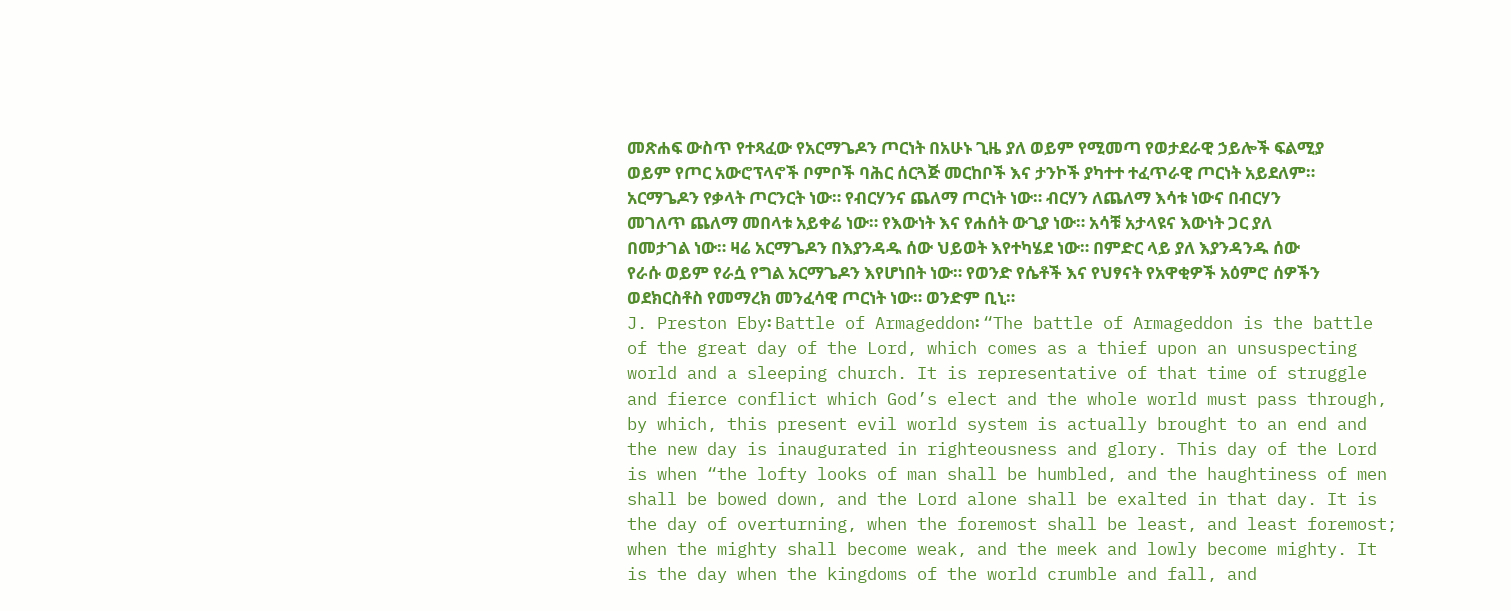መጽሐፍ ውስጥ የተጻፈው የአርማጌዶን ጦርነት በአሁኑ ጊዜ ያለ ወይም የሚመጣ የወታደራዊ ኃይሎች ፍልሚያ ወይም የጦር አውሮፕላኖች ቦምቦች ባሕር ሰርጓጅ መርከቦች እና ታንኮች ያካተተ ተፈጥራዊ ጦርነት አይደለም። አርማጌዶን የቃላት ጦርንርት ነው። የብርሃንና ጨለማ ጦርነት ነው። ብርሃን ለጨለማ እሳቱ ነውና በብርሃን መገለጥ ጨለማ መበላቱ አይቀሬ ነው። የእውነት እና የሐሰት ውጊያ ነው። አሳቹ አታላዩና እውነት ጋር ያለ በመታገል ነው። ዛሬ አርማጌዶን በእያንዳዱ ሰው ህይወት እየተካሄደ ነው። በምድር ላይ ያለ እያንዳንዱ ሰው የራሱ ወይም የራሷ የግል አርማጌዶን እየሆነበት ነው። የወንድ የሴቶች እና የህፃናት የአዋቂዎች አዕምሮ ሰዎችን ወደክርስቶስ የመማረክ መንፈሳዊ ጦርነት ነው። ወንድም ቢኒ።
J. Preston Eby፡ Battle of Armageddon፡ “The battle of Armageddon is the battle of the great day of the Lord, which comes as a thief upon an unsuspecting world and a sleeping church. It is representative of that time of struggle and fierce conflict which God’s elect and the whole world must pass through, by which, this present evil world system is actually brought to an end and the new day is inaugurated in righteousness and glory. This day of the Lord is when “the lofty looks of man shall be humbled, and the haughtiness of men shall be bowed down, and the Lord alone shall be exalted in that day. It is the day of overturning, when the foremost shall be least, and least foremost; when the mighty shall become weak, and the meek and lowly become mighty. It is the day when the kingdoms of the world crumble and fall, and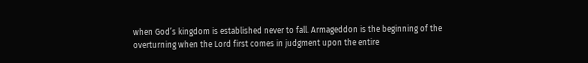when God’s kingdom is established never to fall. Armageddon is the beginning of the overturning when the Lord first comes in judgment upon the entire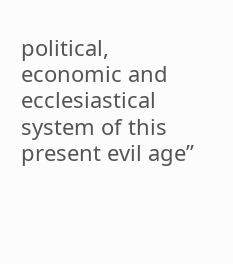political, economic and ecclesiastical system of this present evil age”